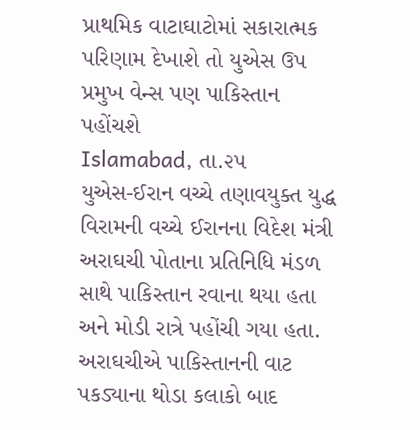પ્રાથમિક વાટાઘાટોમાં સકારાત્મક પરિણામ દેખાશે તો યુએસ ઉપ પ્રમુખ વેન્સ પણ પાકિસ્તાન પહોંચશે
Islamabad, તા.૨૫
યુએસ-ઈરાન વચ્ચે તણાવયુક્ત યુદ્ધ વિરામની વચ્ચે ઈરાનના વિદેશ મંત્રી અરાઘચી પોતાના પ્રતિનિધિ મંડળ સાથે પાકિસ્તાન રવાના થયા હતા અને મોડી રાત્રે પહોંચી ગયા હતા. અરાઘચીએ પાકિસ્તાનની વાટ પકડ્યાના થોડા કલાકો બાદ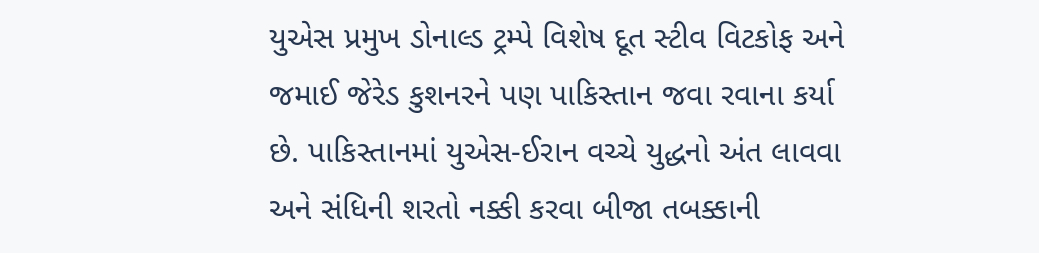યુએસ પ્રમુખ ડોનાલ્ડ ટ્રમ્પે વિશેષ દૂત સ્ટીવ વિટકોફ અને જમાઈ જેરેડ કુશનરને પણ પાકિસ્તાન જવા રવાના કર્યા છે. પાકિસ્તાનમાં યુએસ-ઈરાન વચ્ચે યુદ્ધનો અંત લાવવા અને સંધિની શરતો નક્કી કરવા બીજા તબક્કાની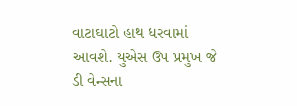વાટાઘાટો હાથ ધરવામાં આવશે. યુએસ ઉપ પ્રમુખ જે ડી વેન્સના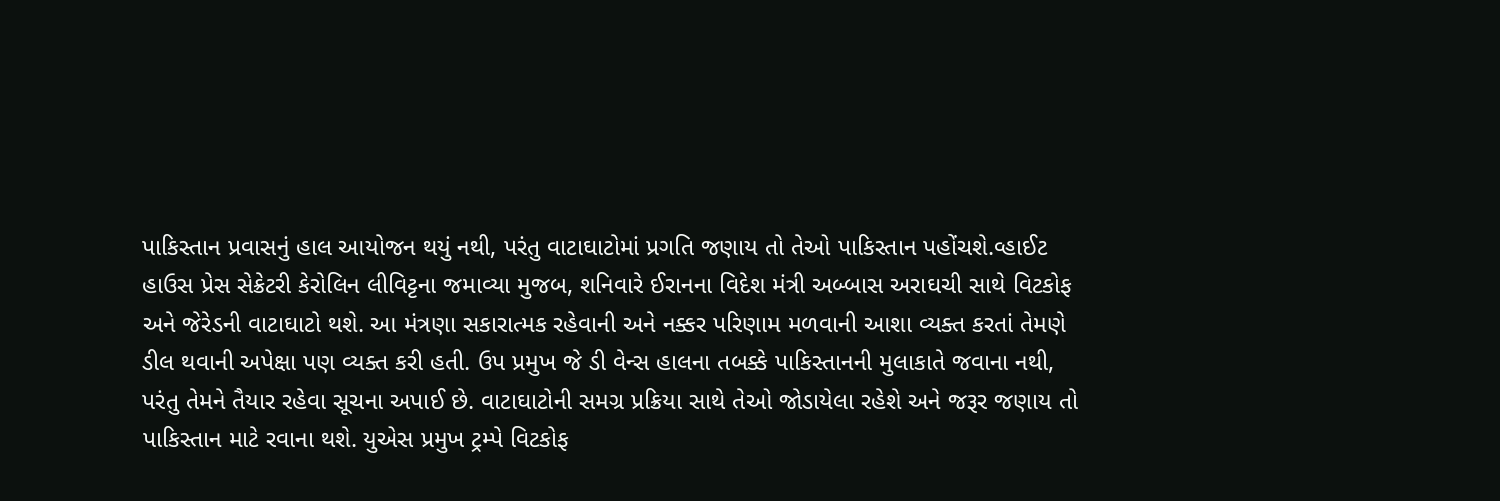પાકિસ્તાન પ્રવાસનું હાલ આયોજન થયું નથી, પરંતુ વાટાઘાટોમાં પ્રગતિ જણાય તો તેઓ પાકિસ્તાન પહોંચશે.વ્હાઈટ હાઉસ પ્રેસ સેક્રેટરી કેરોલિન લીવિટ્ટના જમાવ્યા મુજબ, શનિવારે ઈરાનના વિદેશ મંત્રી અબ્બાસ અરાઘચી સાથે વિટકોફ અને જેરેડની વાટાઘાટો થશે. આ મંત્રણા સકારાત્મક રહેવાની અને નક્કર પરિણામ મળવાની આશા વ્યક્ત કરતાં તેમણે ડીલ થવાની અપેક્ષા પણ વ્યક્ત કરી હતી. ઉપ પ્રમુખ જે ડી વેન્સ હાલના તબક્કે પાકિસ્તાનની મુલાકાતે જવાના નથી, પરંતુ તેમને તૈયાર રહેવા સૂચના અપાઈ છે. વાટાઘાટોની સમગ્ર પ્રક્રિયા સાથે તેઓ જોડાયેલા રહેશે અને જરૂર જણાય તો પાકિસ્તાન માટે રવાના થશે. યુએસ પ્રમુખ ટ્રમ્પે વિટકોફ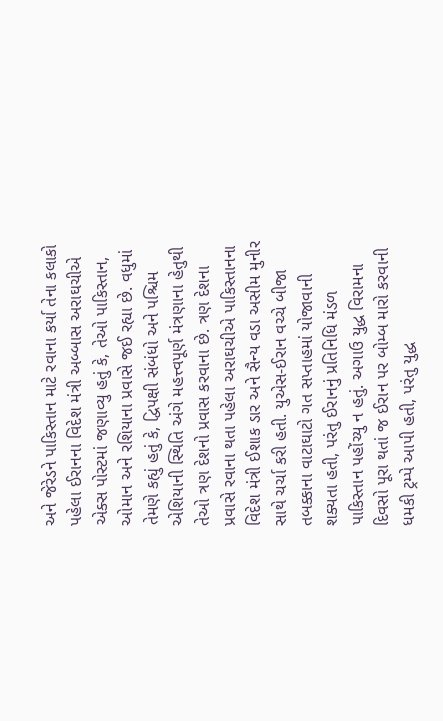અને જેરેડને પાકિસ્તાન માટે રવાના કર્યા તેના કલાકો પહેલા ઈરાનના વિદેશ મંત્રી અબ્બાસ અરાઘચીએ એક્સ પોસ્ટમાં જણાવ્યુ હતું કે, તેઓ પાકિસ્તાન, ઓમાન અને રશિયાના પ્રવાસે જઈ રહ્યા છે. વધુમાં તેમણે કહ્યું હતું કે, દ્વિપક્ષી સંબંધો અને પશ્ચિમ એશિયાની સ્થિતિ અંગે મહત્ત્વપૂર્ણ મંત્રણાના હેતુથી તેઓ ત્રણ દેશનો પ્રવાસ કરવાના છે. ત્રણ દેશના પ્રવાસે રવાના થતા પહેલા અરાઘચીએ પાકિસ્તાનના વિદેશ મંત્રી ઈશાક ડાર અને સૈન્ય વડા અસીમ મુનીર સાથે ચર્ચા કરી હતી. યુએસ-ઈરાન વચ્ચે બીજા તબક્કાના વાટાઘાટો ગત સપ્તાહમાં યોજાવાની શક્યતા હતી, પરંતુ ઈરાનનું પ્રતિનિધિ મંડળ પાકિસ્તાન પહોંચ્યુ ન હતું. અગાઉ યુદ્ધ વિરામના દિવસો પૂરા થતાં જ ઈરાન પર બોમ્બ મારો કરવાની ધમકી ટ્રમ્પે આપી હતી, પરંતુ યુદ્ધ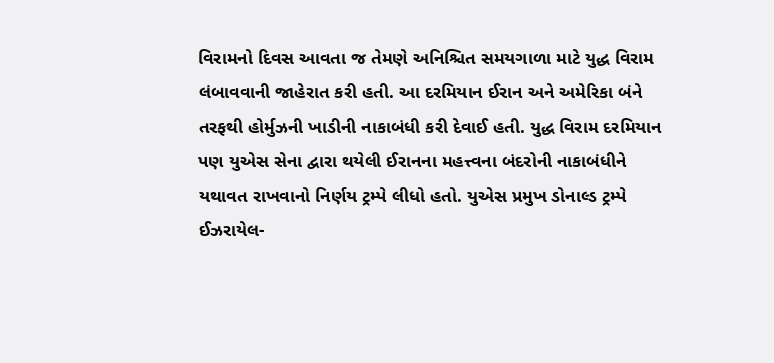વિરામનો દિવસ આવતા જ તેમણે અનિશ્ચિત સમયગાળા માટે યુદ્ધ વિરામ લંબાવવાની જાહેરાત કરી હતી. આ દરમિયાન ઈરાન અને અમેરિકા બંને તરફથી હોર્મુઝની ખાડીની નાકાબંધી કરી દેવાઈ હતી. યુદ્ધ વિરામ દરમિયાન પણ યુએસ સેના દ્વારા થયેલી ઈરાનના મહત્ત્વના બંદરોની નાકાબંધીને યથાવત રાખવાનો નિર્ણય ટ્રમ્પે લીધો હતો. યુએસ પ્રમુખ ડોનાલ્ડ ટ્રમ્પે ઈઝરાયેલ-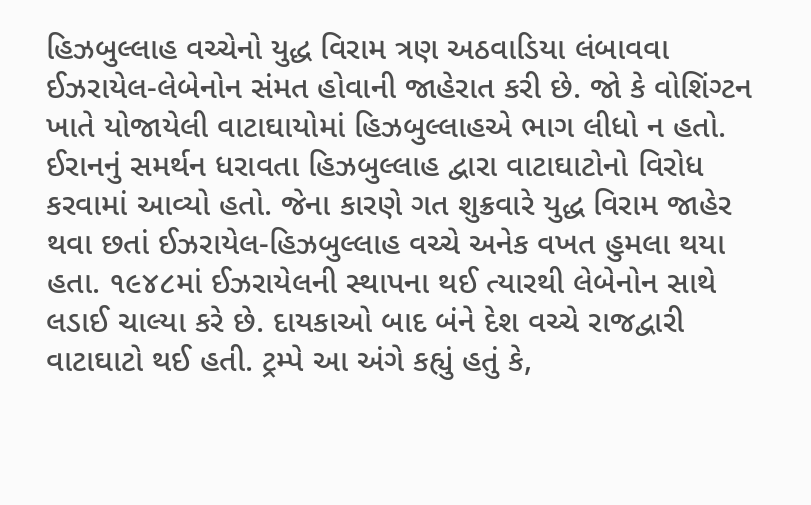હિઝબુલ્લાહ વચ્ચેનો યુદ્ધ વિરામ ત્રણ અઠવાડિયા લંબાવવા ઈઝરાયેલ-લેબેનોન સંમત હોવાની જાહેરાત કરી છે. જો કે વોશિંગ્ટન ખાતે યોજાયેલી વાટાઘાયોમાં હિઝબુલ્લાહએ ભાગ લીધો ન હતો. ઈરાનનું સમર્થન ધરાવતા હિઝબુલ્લાહ દ્વારા વાટાઘાટોનો વિરોધ કરવામાં આવ્યો હતો. જેના કારણે ગત શુક્રવારે યુદ્ધ વિરામ જાહેર થવા છતાં ઈઝરાયેલ-હિઝબુલ્લાહ વચ્ચે અનેક વખત હુમલા થયા હતા. ૧૯૪૮માં ઈઝરાયેલની સ્થાપના થઈ ત્યારથી લેબેનોન સાથે લડાઈ ચાલ્યા કરે છે. દાયકાઓ બાદ બંને દેશ વચ્ચે રાજદ્વારી વાટાઘાટો થઈ હતી. ટ્રમ્પે આ અંગે કહ્યું હતું કે,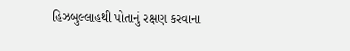હિઝબુલ્લાહથી પોતાનું રક્ષણ કરવાના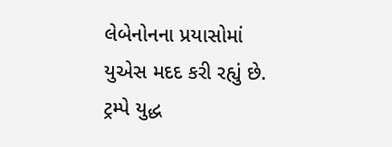લેબેનોનના પ્રયાસોમાં યુએસ મદદ કરી રહ્યું છે. ટ્રમ્પે યુદ્ધ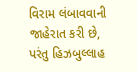વિરામ લંબાવવાની જાહેરાત કરી છે, પરંતુ હિઝબુલ્લાહ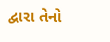દ્વારા તેનો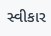સ્વીકાર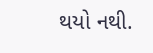થયો નથી.